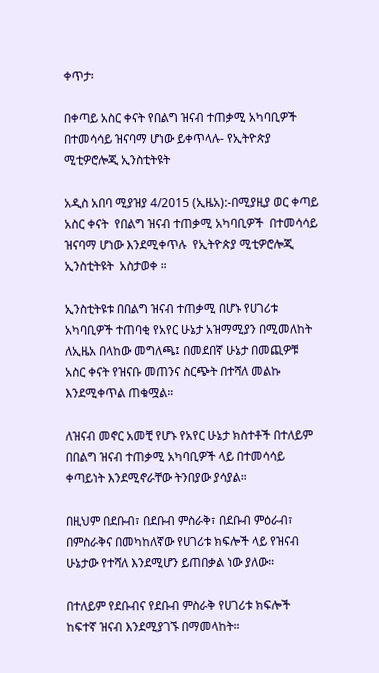ቀጥታ፡

በቀጣይ አስር ቀናት የበልግ ዝናብ ተጠቃሚ አካባቢዎች በተመሳሳይ ዝናባማ ሆነው ይቀጥላሉ- የኢትዮጵያ ሚቲዎሮሎጂ ኢንስቲትዩት

አዲስ አበባ ሚያዝያ 4/2015 (ኢዜአ):-በሚያዚያ ወር ቀጣይ አስር ቀናት  የበልግ ዝናብ ተጠቃሚ አካባቢዎች  በተመሳሳይ ዝናባማ ሆነው እንደሚቀጥሉ  የኢትዮጵያ ሚቲዎሮሎጂ ኢንስቲትዩት  አስታወቀ ።

ኢንስቲትዩቱ በበልግ ዝናብ ተጠቃሚ በሆኑ የሀገሪቱ አካባቢዎች ተጠባቂ የአየር ሁኔታ አዝማሚያን በሚመለከት ለኢዜአ በላከው መግለጫ፤ በመደበኛ ሁኔታ በመጪዎቹ አስር ቀናት የዝናቡ መጠንና ስርጭት በተሻለ መልኩ እንደሚቀጥል ጠቁሟል።

ለዝናብ መኖር አመቺ የሆኑ የአየር ሁኔታ ክስተቶች በተለይም በበልግ ዝናብ ተጠቃሚ አካባቢዎች ላይ በተመሳሳይ ቀጣይነት እንደሚኖራቸው ትንበያው ያሳያል።

በዚህም በደቡብ፣ በደቡብ ምስራቅ፣ በደቡብ ምዕራብ፣ በምስራቅና በመካከለኛው የሀገሪቱ ክፍሎች ላይ የዝናብ ሁኔታው የተሻለ እንደሚሆን ይጠበቃል ነው ያለው።

በተለይም የደቡብና የደቡብ ምስራቅ የሀገሪቱ ክፍሎች ከፍተኛ ዝናብ እንደሚያገኙ በማመላከት።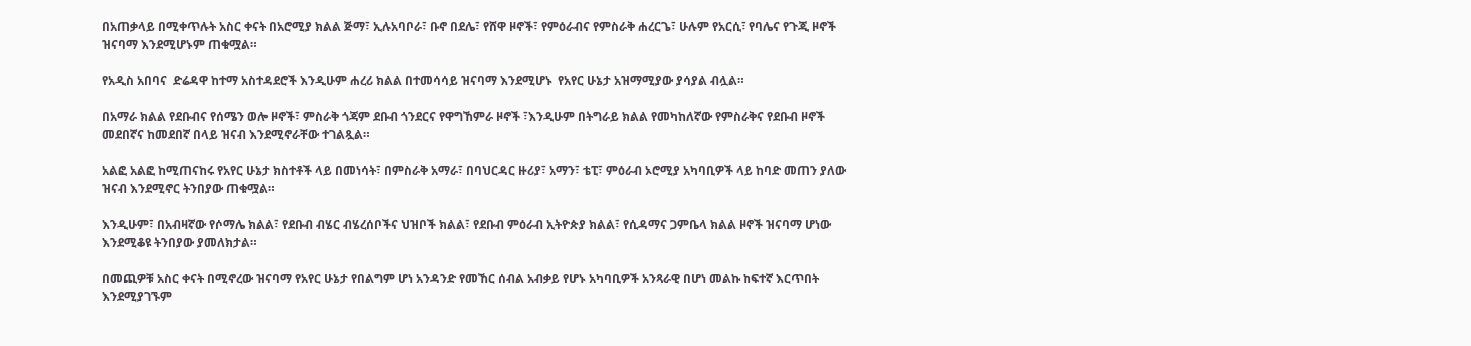በአጠቃላይ በሚቀጥሉት አስር ቀናት በአሮሚያ ክልል ጅማ፣ ኢሉአባቦራ፣ ቡኖ በደሌ፣ የሸዋ ዞኖች፣ የምዕራብና የምስራቅ ሐረርጌ፣ ሁሉም የአርሲ፣ የባሌና የጉጂ ዞኖች ዝናባማ እንደሚሆኑም ጠቁሟል።

የአዲስ አበባና  ድሬዳዋ ከተማ አስተዳደሮች እንዲሁም ሐረሪ ክልል በተመሳሳይ ዝናባማ እንደሚሆኑ  የአየር ሁኔታ አዝማሚያው ያሳያል ብሏል።

በአማራ ክልል የደቡብና የሰሜን ወሎ ዞኖች፣ ምስራቅ ጎጃም ደቡብ ጎንደርና የዋግኸምራ ዞኖች ፣እንዲሁም በትግራይ ክልል የመካከለኛው የምስራቅና የደቡብ ዞኖች መደበኛና ከመደበኛ በላይ ዝናብ እንደሚኖራቸው ተገልጿል።

አልፎ አልፎ ከሚጠናከሩ የአየር ሁኔታ ክስተቶች ላይ በመነሳት፣ በምስራቅ አማራ፣ በባህርዳር ዙሪያ፣ አማን፣ ቴፒ፣ ምዕራብ ኦሮሚያ አካባቢዎች ላይ ከባድ መጠን ያለው ዝናብ እንደሚኖር ትንበያው ጠቁሟል።

እንዲሁም፣ በአብዛኛው የሶማሌ ክልል፣ የደቡብ ብሄር ብሄረሰቦችና ህዝቦች ክልል፣ የደቡብ ምዕራብ ኢትዮጵያ ክልል፣ የሲዳማና ጋምቤላ ክልል ዞኖች ዝናባማ ሆነው እንደሚቆዩ ትንበያው ያመለክታል።

በመጪዎቹ አስር ቀናት በሚኖረው ዝናባማ የአየር ሁኔታ የበልግም ሆነ አንዳንድ የመኸር ሰብል አብቃይ የሆኑ አካባቢዎች አንጻራዊ በሆነ መልኩ ከፍተኛ እርጥበት እንደሚያገኙም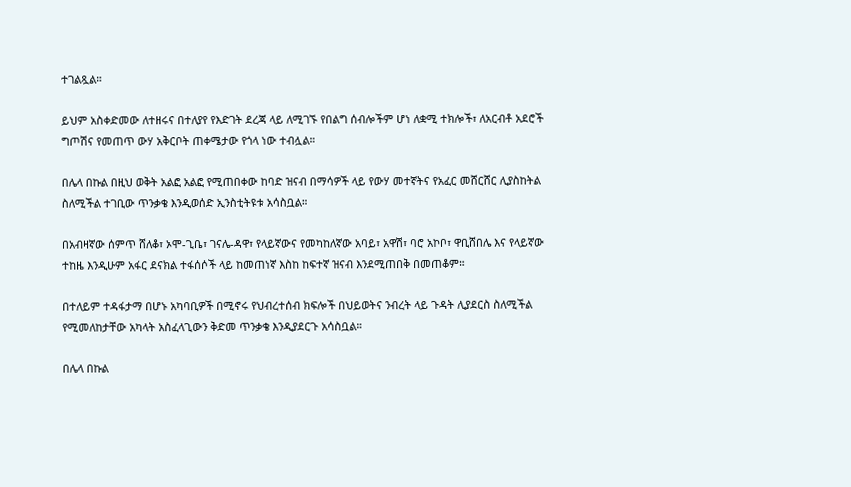ተገልጿል።

ይህም አስቀድመው ለተዘሩና በተለያየ የእድገት ደረጃ ላይ ለሚገኙ የበልግ ሰብሎችም ሆነ ለቋሚ ተክሎች፣ ለአርብቶ አደሮች ግጦሽና የመጠጥ ውሃ አቅርቦት ጠቀሜታው የጎላ ነው ተብሏል።

በሌላ በኩል በዚህ ወቅት አልፎ አልፎ የሚጠበቀው ከባድ ዝናብ በማሳዎች ላይ የውሃ መተኛትና የአፈር መሸርሸር ሊያስከትል ስለሚችል ተገቢው ጥንቃቄ እንዲወሰድ ኢንስቲትዩቱ አሳስቧል።

በአብዛኛው ሰምጥ ሸለቆ፣ ኦሞ-ጊቤ፣ ገናሌ-ዳዋ፣ የላይኛውና የመካከለኛው አባይ፣ አዋሽ፣ ባሮ አኮቦ፣ ዋቢሸበሌ እና የላይኛው ተከዜ እንዲሁም አፋር ደናክል ተፋሰሶች ላይ ከመጠነኛ እስከ ከፍተኛ ዝናብ እንደሚጠበቅ በመጠቆም።

በተለይም ተዳፋታማ በሆኑ አካባቢዎች በሚኖሩ የህብረተሰብ ክፍሎች በህይወትና ንብረት ላይ ጉዳት ሊያደርስ ስለሚችል የሚመለከታቸው አካላት አስፈላጊውን ቅድመ ጥንቃቄ እንዲያደርጉ አሳስቧል።

በሌላ በኩል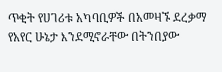ጥቂት የሀገሪቱ አካባቢዎች በአመዛኙ ደረቃማ የአየር ሁኔታ እንደሚኖራቸው በትንበያው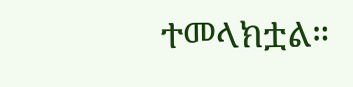ተመላክቷል።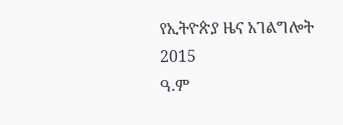የኢትዮጵያ ዜና አገልግሎት
2015
ዓ.ም